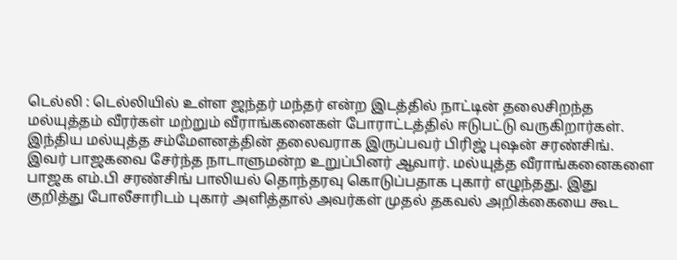டெல்லி : டெல்லியில் உள்ள ஜந்தர் மந்தர் என்ற இடத்தில் நாட்டின் தலைசிறந்த மல்யுத்தம் வீரர்கள் மற்றும் வீராங்கனைகள் போராட்டத்தில் ஈடுபட்டு வருகிறார்கள். இந்திய மல்யுத்த சம்மேளனத்தின் தலைவராக இருப்பவர் பிரிஜ் புஷன் சரண்சிங்.
இவர் பாஜகவை சேர்ந்த நாடாளுமன்ற உறுப்பினர் ஆவார். மல்யுத்த வீராங்கனைகளை பாஜக எம்.பி சரண்சிங் பாலியல் தொந்தரவு கொடுப்பதாக புகார் எழுந்தது. இது குறித்து போலீசாரிடம் புகார் அளித்தால் அவர்கள் முதல் தகவல் அறிக்கையை கூட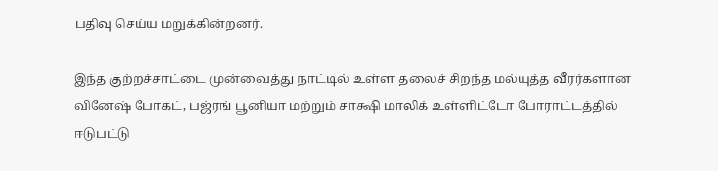பதிவு செய்ய மறுக்கின்றனர்.

இந்த குற்றச்சாட்டை முன்வைத்து நாட்டில் உள்ள தலைச் சிறந்த மல்யுத்த வீரர்களான வினேஷ் போகட், பஜ்ரங் பூனியா மற்றும் சாக்ஷி மாலிக் உள்ளிட்டோ போராட்டத்தில் ஈடுபட்டு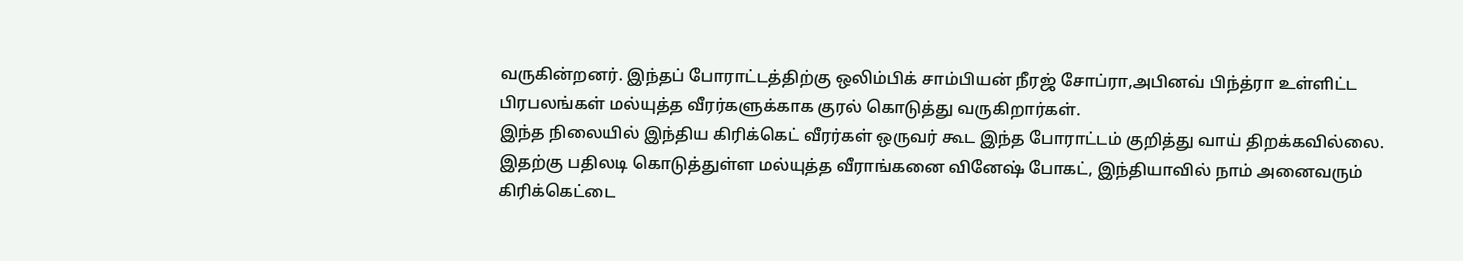வருகின்றனர். இந்தப் போராட்டத்திற்கு ஒலிம்பிக் சாம்பியன் நீரஜ் சோப்ரா,அபினவ் பிந்த்ரா உள்ளிட்ட பிரபலங்கள் மல்யுத்த வீரர்களுக்காக குரல் கொடுத்து வருகிறார்கள்.
இந்த நிலையில் இந்திய கிரிக்கெட் வீரர்கள் ஒருவர் கூட இந்த போராட்டம் குறித்து வாய் திறக்கவில்லை. இதற்கு பதிலடி கொடுத்துள்ள மல்யுத்த வீராங்கனை வினேஷ் போகட், இந்தியாவில் நாம் அனைவரும் கிரிக்கெட்டை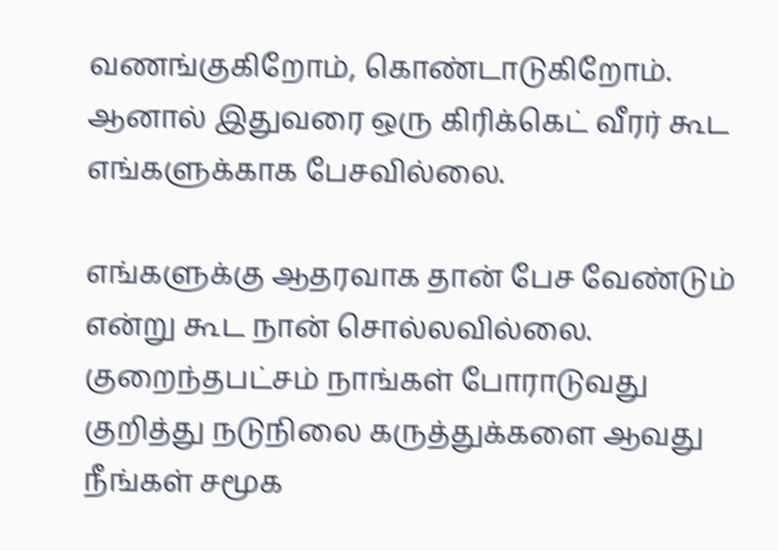வணங்குகிறோம், கொண்டாடுகிறோம். ஆனால் இதுவரை ஒரு கிரிக்கெட் வீரர் கூட எங்களுக்காக பேசவில்லை.

எங்களுக்கு ஆதரவாக தான் பேச வேண்டும் என்று கூட நான் சொல்லவில்லை. குறைந்தபட்சம் நாங்கள் போராடுவது குறித்து நடுநிலை கருத்துக்களை ஆவது நீங்கள் சமூக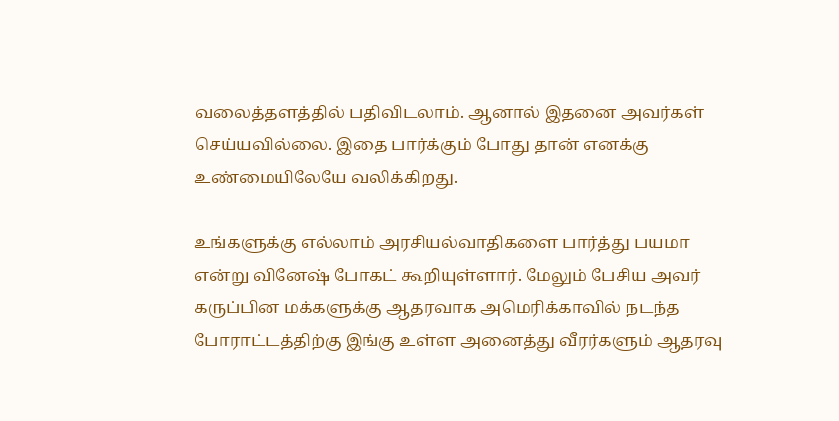வலைத்தளத்தில் பதிவிடலாம். ஆனால் இதனை அவர்கள் செய்யவில்லை. இதை பார்க்கும் போது தான் எனக்கு உண்மையிலேயே வலிக்கிறது.

உங்களுக்கு எல்லாம் அரசியல்வாதிகளை பார்த்து பயமா என்று வினேஷ் போகட் கூறியுள்ளார். மேலும் பேசிய அவர் கருப்பின மக்களுக்கு ஆதரவாக அமெரிக்காவில் நடந்த போராட்டத்திற்கு இங்கு உள்ள அனைத்து வீரர்களும் ஆதரவு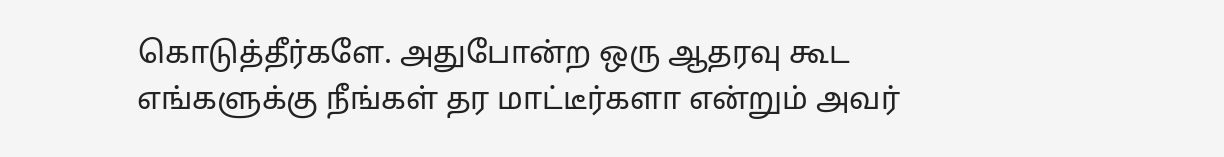கொடுத்தீர்களே. அதுபோன்ற ஒரு ஆதரவு கூட எங்களுக்கு நீங்கள் தர மாட்டீர்களா என்றும் அவர்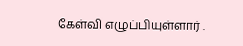கேள்வி எழுப்பியுள்ளார் .